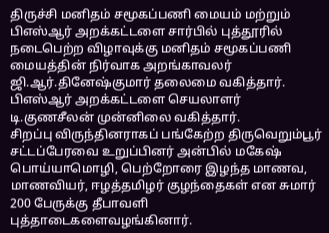திருச்சி மனிதம் சமூகப்பணி மையம் மற்றும் பிஎஸ்ஆர் அறக்கட்டளை சார்பில் புத்தூரில் நடைபெற்ற விழாவுக்கு மனிதம் சமூகப்பணி மையத்தின் நிர்வாக அறங்காவலர் ஜி.ஆர்.தினேஷ்குமார் தலைமை வகித்தார். பிஎஸ்ஆர் அறக்கட்டளை செயலாளர் டி.குணசீலன் முன்னிலை வகித்தார்.
சிறப்பு விருந்தினராகப் பங்கேற்ற திருவெறும்பூர் சட்டப்பேரவை உறுப்பினர் அன்பில் மகேஷ் பொய்யாமொழி, பெற்றோரை இழந்த மாணவ, மாணவியர், ஈழத்தமிழர் குழந்தைகள் என சுமார் 200 பேருக்கு தீபாவளி புத்தாடைகளைவழங்கினார்.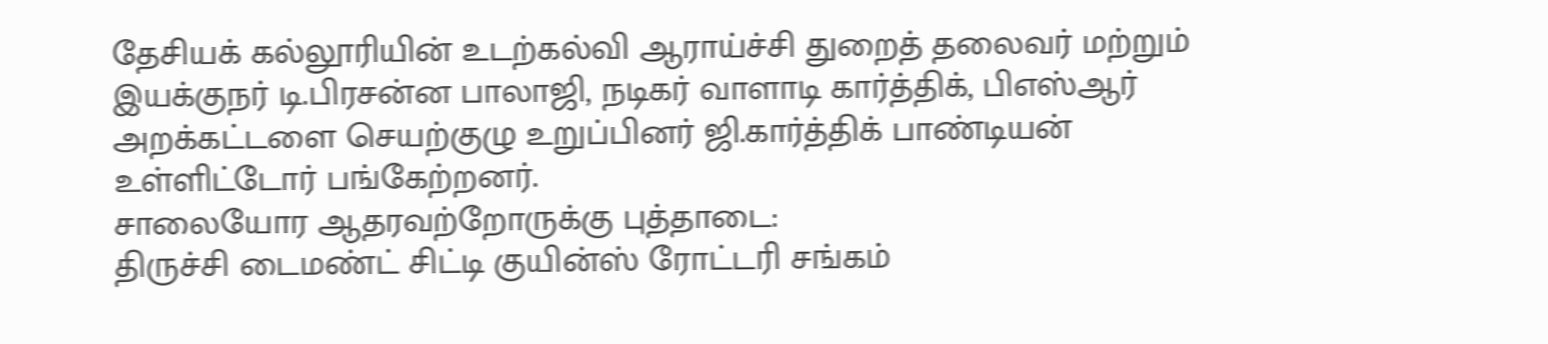தேசியக் கல்லூரியின் உடற்கல்வி ஆராய்ச்சி துறைத் தலைவர் மற்றும் இயக்குநர் டி.பிரசன்ன பாலாஜி, நடிகர் வாளாடி கார்த்திக், பிஎஸ்ஆர் அறக்கட்டளை செயற்குழு உறுப்பினர் ஜி.கார்த்திக் பாண்டியன் உள்ளிட்டோர் பங்கேற்றனர்.
சாலையோர ஆதரவற்றோருக்கு புத்தாடை:
திருச்சி டைமண்ட் சிட்டி குயின்ஸ் ரோட்டரி சங்கம்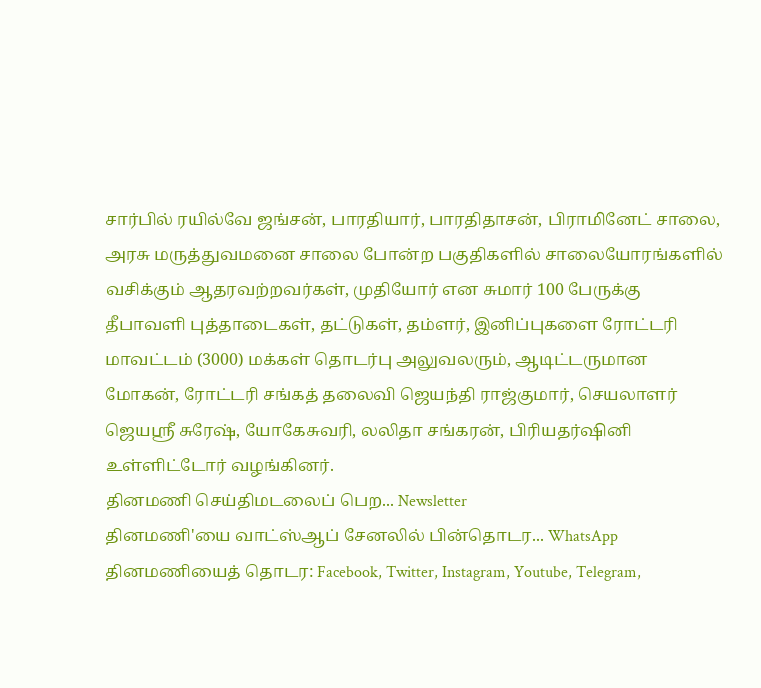சார்பில் ரயில்வே ஜங்சன், பாரதியார், பாரதிதாசன், பிராமினேட் சாலை, அரசு மருத்துவமனை சாலை போன்ற பகுதிகளில் சாலையோரங்களில் வசிக்கும் ஆதரவற்றவர்கள், முதியோர் என சுமார் 100 பேருக்கு தீபாவளி புத்தாடைகள், தட்டுகள், தம்ளர், இனிப்புகளை ரோட்டரி மாவட்டம் (3000) மக்கள் தொடர்பு அலுவலரும், ஆடிட்டருமான மோகன், ரோட்டரி சங்கத் தலைவி ஜெயந்தி ராஜ்குமார், செயலாளர் ஜெயஸ்ரீ சுரேஷ், யோகேசுவரி, லலிதா சங்கரன், பிரியதர்ஷினி உள்ளிட்டோர் வழங்கினர்.
தினமணி செய்திமடலைப் பெற... Newsletter
தினமணி'யை வாட்ஸ்ஆப் சேனலில் பின்தொடர... WhatsApp
தினமணியைத் தொடர: Facebook, Twitter, Instagram, Youtube, Telegram,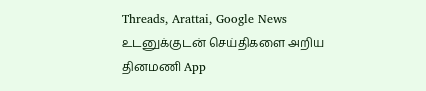Threads, Arattai, Google News
உடனுக்குடன் செய்திகளை அறிய தினமணி App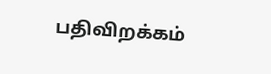பதிவிறக்கம்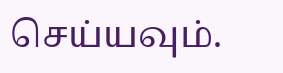செய்யவும்.